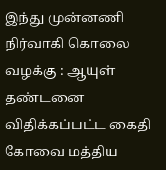இந்து முன்னணி நிர்வாகி கொலை வழக்கு : ஆயுள் தண்டனை விதிக்கப்பட்ட கைதி கோவை மத்திய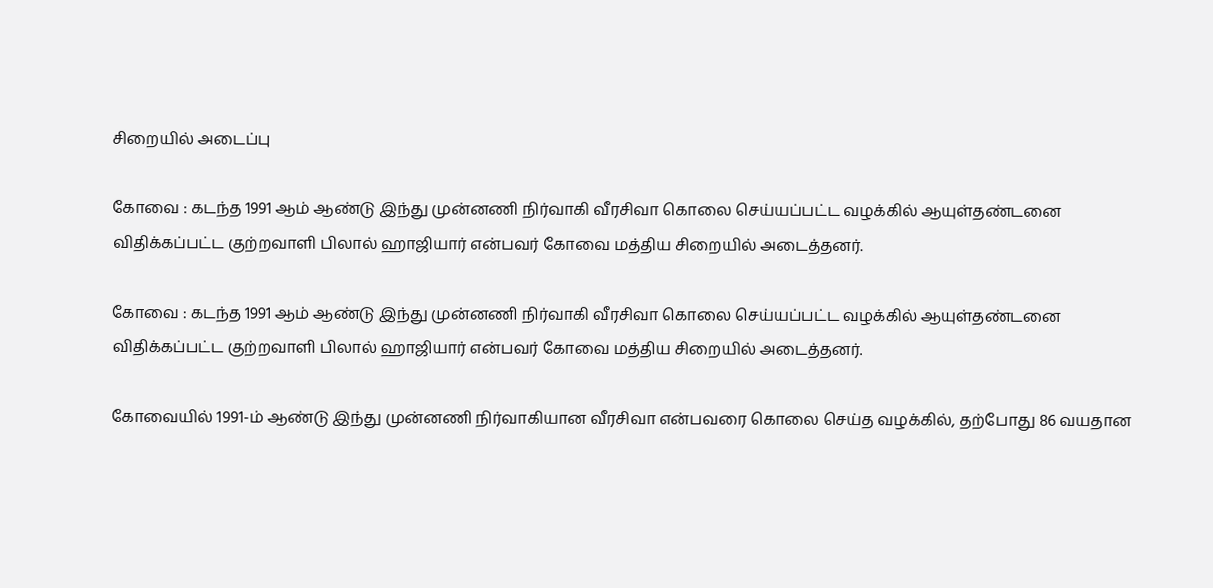சிறையில் அடைப்பு

கோவை : கடந்த 1991 ஆம் ஆண்டு இந்து முன்னணி நிர்வாகி வீரசிவா கொலை செய்யப்பட்ட வழக்கில் ஆயுள்தண்டனை விதிக்கப்பட்ட குற்றவாளி பிலால் ஹாஜியார் என்பவர் கோவை மத்திய சிறையில் அடைத்தனர்.

கோவை : கடந்த 1991 ஆம் ஆண்டு இந்து முன்னணி நிர்வாகி வீரசிவா கொலை செய்யப்பட்ட வழக்கில் ஆயுள்தண்டனை விதிக்கப்பட்ட குற்றவாளி பிலால் ஹாஜியார் என்பவர் கோவை மத்திய சிறையில் அடைத்தனர்.

கோவையில் 1991-ம் ஆண்டு இந்து முன்னணி நிர்வாகியான வீரசிவா என்பவரை கொலை செய்த வழக்கில், தற்போது 86 வயதான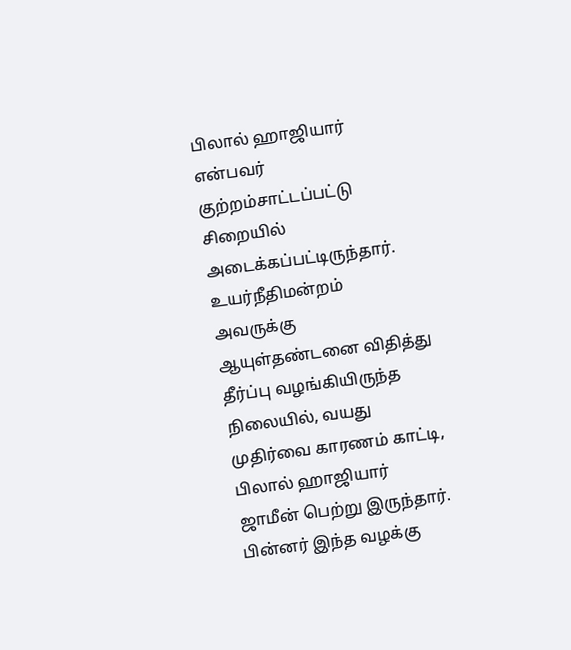பிலால் ஹாஜியார் என்பவர் குற்றம்சாட்டப்பட்டு சிறையில் அடைக்கப்பட்டிருந்தார். உயர்நீதிமன்றம் அவருக்கு ஆயுள்தண்டனை விதித்து தீர்ப்பு வழங்கியிருந்த நிலையில், வயது முதிர்வை காரணம் காட்டி, பிலால் ஹாஜியார் ஜாமீன் பெற்று இருந்தார். பின்னர் இந்த வழக்கு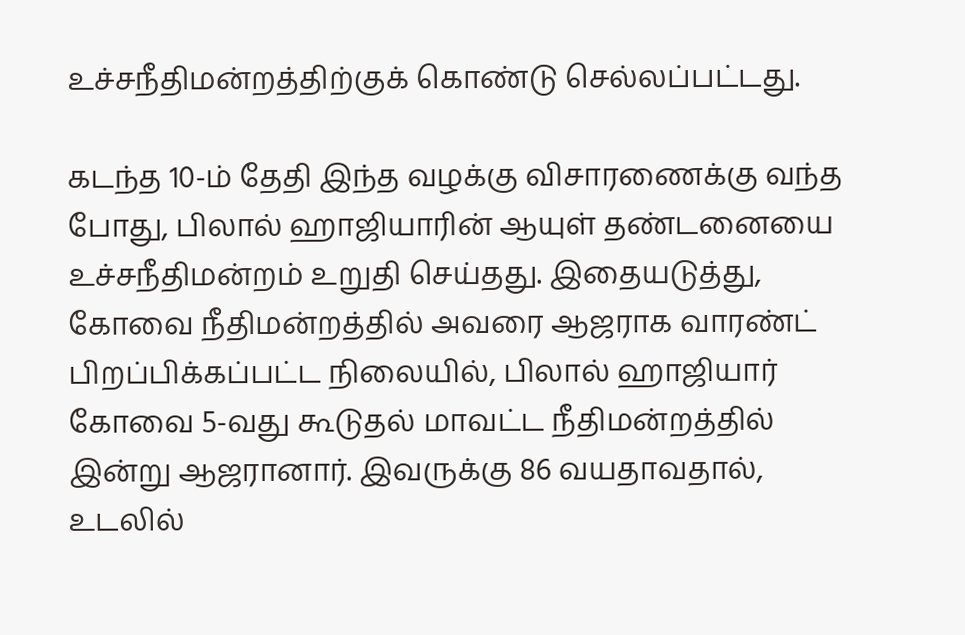உச்சநீதிமன்றத்திற்குக் கொண்டு செல்லப்பட்டது.

கடந்த 10-ம் தேதி இந்த வழக்கு விசாரணைக்கு வந்த போது, பிலால் ஹாஜியாரின் ஆயுள் தண்டனையை உச்சநீதிமன்றம் உறுதி செய்தது. இதையடுத்து, கோவை நீதிமன்றத்தில் அவரை ஆஜராக வாரண்ட் பிறப்பிக்கப்பட்ட நிலையில், பிலால் ஹாஜியார் கோவை 5-வது கூடுதல் மாவட்ட நீதிமன்றத்தில் இன்று ஆஜரானார். இவருக்கு 86 வயதாவதால், உடலில்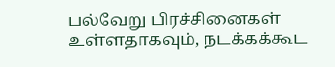பல்வேறு பிரச்சினைகள் உள்ளதாகவும், நடக்கக்கூட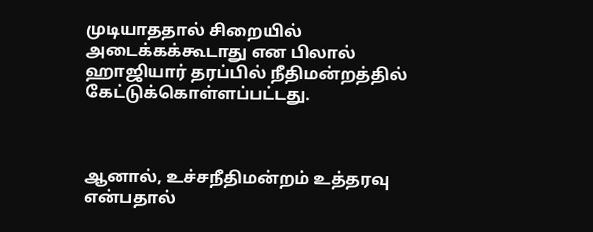முடியாததால் சிறையில் அடைக்கக்கூடாது என பிலால் ஹாஜியார் தரப்பில் நீதிமன்றத்தில் கேட்டுக்கொள்ளப்பட்டது.



ஆனால், உச்சநீதிமன்றம் உத்தரவு என்பதால்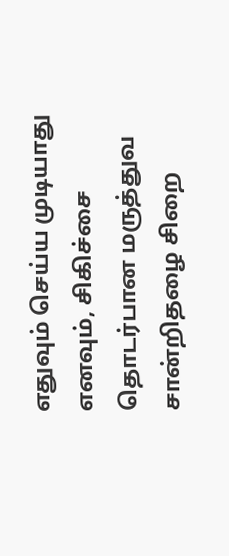எதுவும் செய்ய முடியாது எனவும், சிகிச்சை தொடர்பான மருத்துவ சான்றிதழை சிறை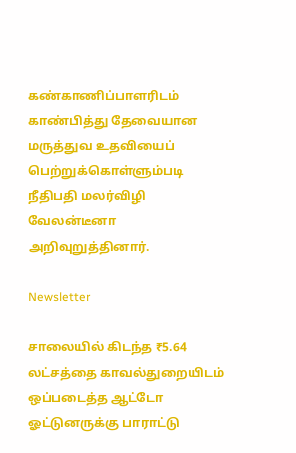கண்காணிப்பாளரிடம் காண்பித்து தேவையான மருத்துவ உதவியைப் பெற்றுக்கொள்ளும்படி நீதிபதி மலர்விழி வேலன்டீனா அறிவுறுத்தினார்.

Newsletter

சாலையில் கிடந்த ₹5.64 லட்சத்தை காவல்துறையிடம் ஒப்படைத்த ஆட்டோ ஓட்டுனருக்கு பாராட்டு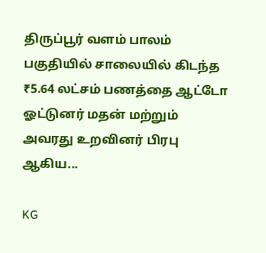திருப்பூர் வளம் பாலம் பகுதியில் சாலையில் கிடந்த ₹5.64 லட்சம் பணத்தை ஆட்டோ ஓட்டுனர் மதன் மற்றும் அவரது உறவினர் பிரபு ஆகிய...

KG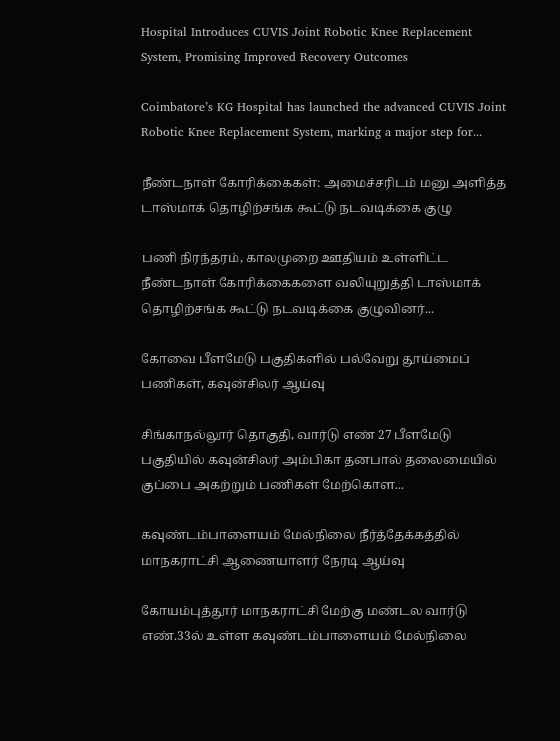Hospital Introduces CUVIS Joint Robotic Knee Replacement System, Promising Improved Recovery Outcomes

Coimbatore’s KG Hospital has launched the advanced CUVIS Joint Robotic Knee Replacement System, marking a major step for...

நீண்டநாள் கோரிக்கைகள்: அமைச்சரிடம் மனு அளித்த டாஸ்மாக் தொழிற்சங்க கூட்டு நடவடிக்கை குழு

பணி நிரந்தரம், காலமுறை ஊதியம் உள்ளிட்ட நீண்டநாள் கோரிக்கைகளை வலியுறுத்தி டாஸ்மாக் தொழிற்சங்க கூட்டு நடவடிக்கை குழுவினர்...

கோவை பீளமேடு பகுதிகளில் பல்வேறு தூய்மைப் பணிகள், கவுன்சிலர் ஆய்வு

சிங்காநல்லூர் தொகுதி, வார்டு எண் 27 பீளமேடு பகுதியில் கவுன்சிலர் அம்பிகா தனபால் தலைமையில் குப்பை அகற்றும் பணிகள் மேற்கொள...

கவுண்டம்பாளையம் மேல்நிலை நீர்த்தேக்கத்தில் மாநகராட்சி ஆணையாளர் நேரடி ஆய்வு

கோயம்புத்தூர் மாநகராட்சி மேற்கு மண்டல வார்டு எண்.33ல் உள்ள கவுண்டம்பாளையம் மேல்நிலை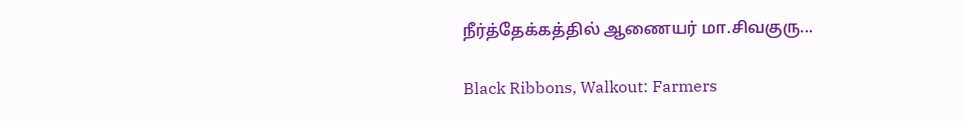நீர்த்தேக்கத்தில் ஆணையர் மா.சிவகுரு...

Black Ribbons, Walkout: Farmers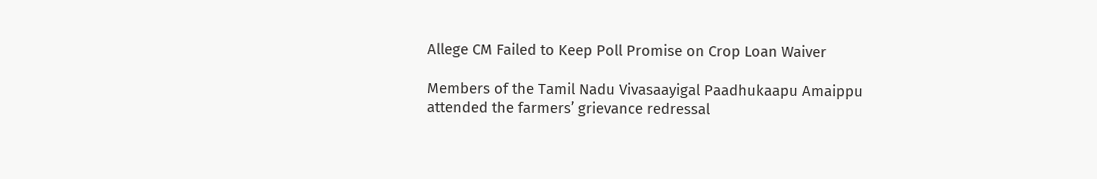Allege CM Failed to Keep Poll Promise on Crop Loan Waiver

Members of the Tamil Nadu Vivasaayigal Paadhukaapu Amaippu attended the farmers’ grievance redressal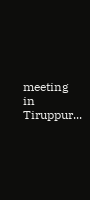meeting in Tiruppur...